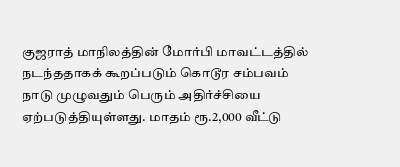குஜராத் மாநிலத்தின் மோர்பி மாவட்டத்தில் நடந்ததாகக் கூறப்படும் கொடூர சம்பவம் நாடு முழுவதும் பெரும் அதிர்ச்சியை ஏற்படுத்தியுள்ளது. மாதம் ரூ.2,000 வீட்டு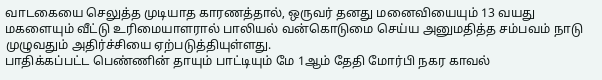வாடகையை செலுத்த முடியாத காரணத்தால், ஒருவர் தனது மனைவியையும் 13 வயது மகளையும் வீட்டு உரிமையாளரால் பாலியல் வன்கொடுமை செய்ய அனுமதித்த சம்பவம் நாடு முழுவதும் அதிர்ச்சியை ஏற்படுத்தியுள்ளது.
பாதிக்கப்பட்ட பெண்ணின் தாயும் பாட்டியும் மே 1ஆம் தேதி மோர்பி நகர காவல்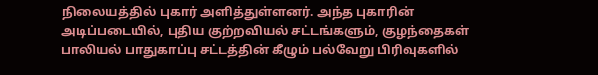நிலையத்தில் புகார் அளித்துள்ளனர். அந்த புகாரின் அடிப்படையில், புதிய குற்றவியல் சட்டங்களும், குழந்தைகள் பாலியல் பாதுகாப்பு சட்டத்தின் கீழும் பல்வேறு பிரிவுகளில்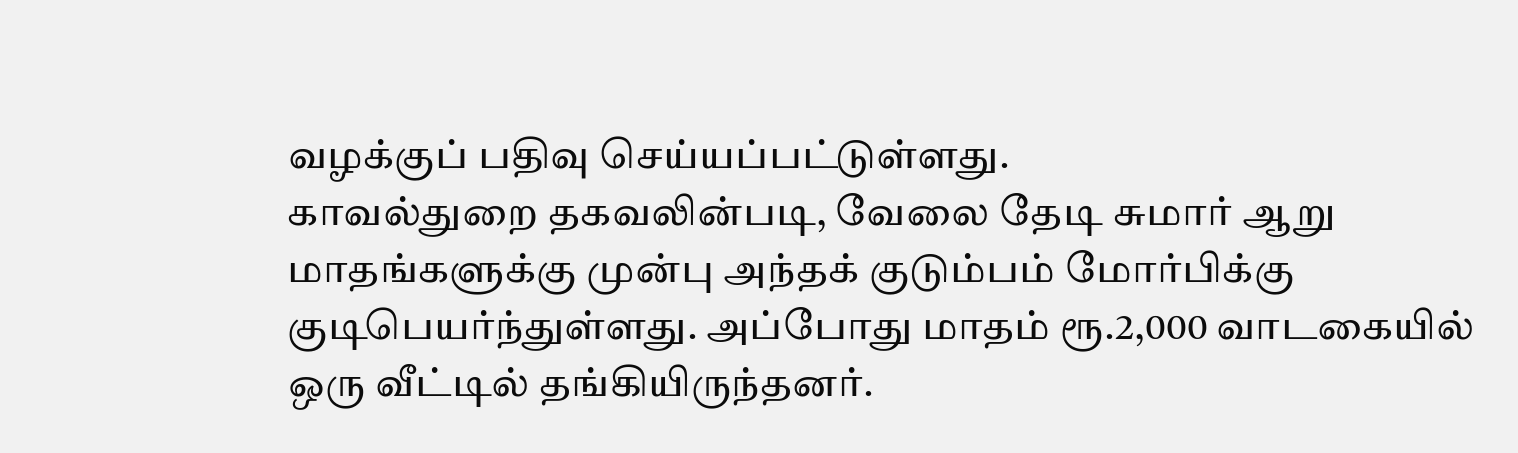வழக்குப் பதிவு செய்யப்பட்டுள்ளது.
காவல்துறை தகவலின்படி, வேலை தேடி சுமார் ஆறு மாதங்களுக்கு முன்பு அந்தக் குடும்பம் மோர்பிக்கு குடிபெயர்ந்துள்ளது. அப்போது மாதம் ரூ.2,000 வாடகையில் ஒரு வீட்டில் தங்கியிருந்தனர்.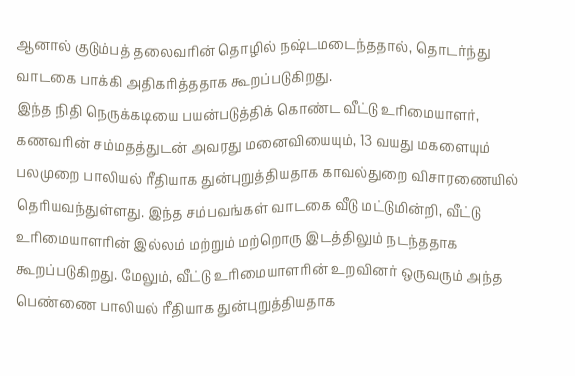ஆனால் குடும்பத் தலைவரின் தொழில் நஷ்டமடைந்ததால், தொடர்ந்து வாடகை பாக்கி அதிகரித்ததாக கூறப்படுகிறது.
இந்த நிதி நெருக்கடியை பயன்படுத்திக் கொண்ட வீட்டு உரிமையாளர், கணவரின் சம்மதத்துடன் அவரது மனைவியையும், 13 வயது மகளையும் பலமுறை பாலியல் ரீதியாக துன்புறுத்தியதாக காவல்துறை விசாரணையில் தெரியவந்துள்ளது. இந்த சம்பவங்கள் வாடகை வீடு மட்டுமின்றி, வீட்டு உரிமையாளரின் இல்லம் மற்றும் மற்றொரு இடத்திலும் நடந்ததாக கூறப்படுகிறது. மேலும், வீட்டு உரிமையாளரின் உறவினர் ஒருவரும் அந்த பெண்ணை பாலியல் ரீதியாக துன்புறுத்தியதாக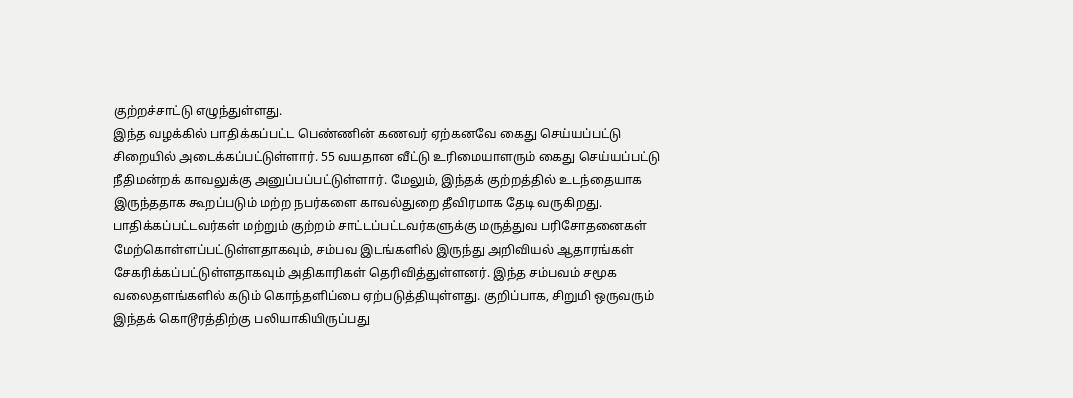குற்றச்சாட்டு எழுந்துள்ளது.
இந்த வழக்கில் பாதிக்கப்பட்ட பெண்ணின் கணவர் ஏற்கனவே கைது செய்யப்பட்டு சிறையில் அடைக்கப்பட்டுள்ளார். 55 வயதான வீட்டு உரிமையாளரும் கைது செய்யப்பட்டு நீதிமன்றக் காவலுக்கு அனுப்பப்பட்டுள்ளார். மேலும், இந்தக் குற்றத்தில் உடந்தையாக இருந்ததாக கூறப்படும் மற்ற நபர்களை காவல்துறை தீவிரமாக தேடி வருகிறது.
பாதிக்கப்பட்டவர்கள் மற்றும் குற்றம் சாட்டப்பட்டவர்களுக்கு மருத்துவ பரிசோதனைகள் மேற்கொள்ளப்பட்டுள்ளதாகவும், சம்பவ இடங்களில் இருந்து அறிவியல் ஆதாரங்கள் சேகரிக்கப்பட்டுள்ளதாகவும் அதிகாரிகள் தெரிவித்துள்ளனர். இந்த சம்பவம் சமூக வலைதளங்களில் கடும் கொந்தளிப்பை ஏற்படுத்தியுள்ளது. குறிப்பாக, சிறுமி ஒருவரும் இந்தக் கொடூரத்திற்கு பலியாகியிருப்பது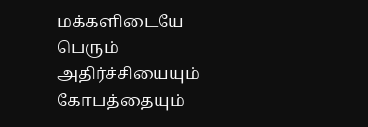மக்களிடையே பெரும் அதிர்ச்சியையும் கோபத்தையும்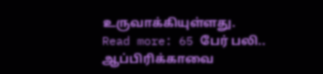உருவாக்கியுள்ளது.
Read more: 65 பேர் பலி.. ஆப்பிரிக்காவை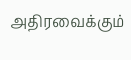அதிரவைக்கும்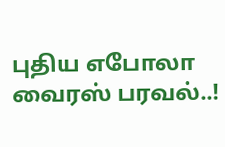புதிய எபோலா வைரஸ் பரவல்..!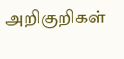அறிகுறிகள்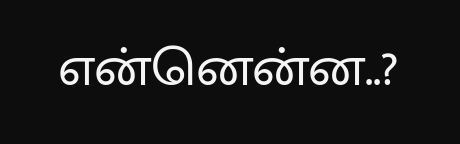என்னென்ன..?